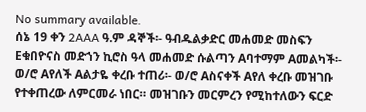No summary available.
ሰኔ 19 ቀን 2AAA ዓ.ም ዳኞች፡- ዓብዱልቃድር መሐመድ መስፍን Eቁበዮናስ መድኀን ኪሮስ ዓላ መሐመድ ሱልጣን Aባተማም Aመልካች፡- ወ/ሮ Aየለች Aልታዬ ቀረቡ ተጠሪ፡- ወ/ሮ Aስናቀች Aየለ ቀረቡ መዝገቡ የተቀጠረው ለምርመራ ነበር። መዝገቡን መርምረን የሚከተለውን ፍርድ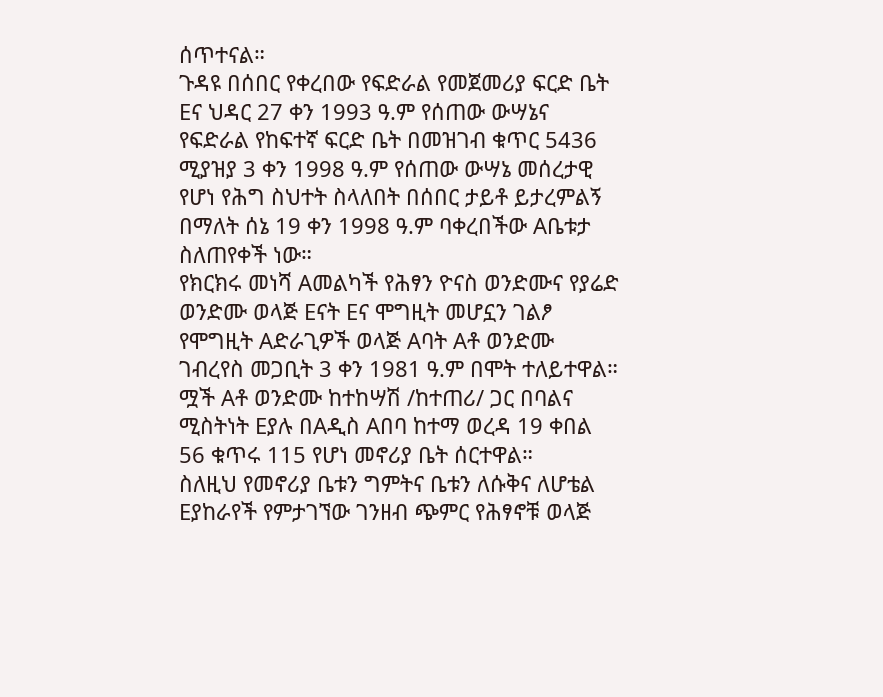ሰጥተናል።
ጉዳዩ በሰበር የቀረበው የፍድራል የመጀመሪያ ፍርድ ቤት Eና ህዳር 27 ቀን 1993 ዓ.ም የሰጠው ውሣኔና የፍድራል የከፍተኛ ፍርድ ቤት በመዝገብ ቁጥር 5436 ሚያዝያ 3 ቀን 1998 ዓ.ም የሰጠው ውሣኔ መሰረታዊ የሆነ የሕግ ስህተት ስላለበት በሰበር ታይቶ ይታረምልኝ በማለት ሰኔ 19 ቀን 1998 ዓ.ም ባቀረበችው Aቤቱታ ስለጠየቀች ነው።
የክርክሩ መነሻ Aመልካች የሕፃን ዮናስ ወንድሙና የያሬድ ወንድሙ ወላጅ Eናት Eና ሞግዚት መሆኗን ገልፆ የሞግዚት Aድራጊዎች ወላጅ Aባት Aቶ ወንድሙ ገብረየስ መጋቢት 3 ቀን 1981 ዓ.ም በሞት ተለይተዋል።
ሟች Aቶ ወንድሙ ከተከሣሽ /ከተጠሪ/ ጋር በባልና ሚስትነት Eያሉ በAዲስ Aበባ ከተማ ወረዳ 19 ቀበል 56 ቁጥሩ 115 የሆነ መኖሪያ ቤት ሰርተዋል።
ስለዚህ የመኖሪያ ቤቱን ግምትና ቤቱን ለሱቅና ለሆቴል Eያከራየች የምታገኘው ገንዘብ ጭምር የሕፃኖቹ ወላጅ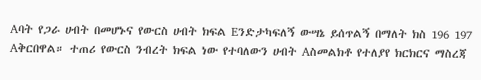Aባት የጋራ ሀብት በመሆኑና የውርስ ሀብት ክፍል Eንድታካፍለኝ ውሣኔ ይሰጥልኝ በማለት ክስ 196 197 Aቅርበዋል። ተጠሪ የውርስ ንብረት ክፍል ነው የተባለውን ሀብት Aስመልክቶ የተለያየ ክርክርና ማስረጃ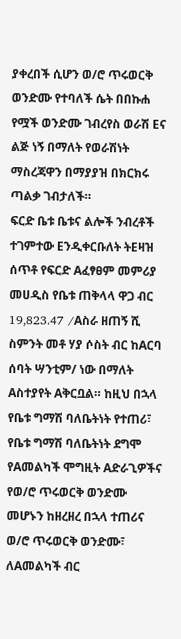ያቀረበች ሲሆን ወ/ሮ ጥሩወርቅ ወንድሙ የተባለች ሴት በበኩሐ የሟች ወንድሙ ገብረየስ ወራሽ Eና ልጅ ነኝ በማለት የወራሽነት ማስረጃዋን በማያያዝ በክርክሩ ጣልቃ ገብታለች።
ፍርድ ቤቱ ቤቱና ልሎች ንብረቶች ተገምተው Eንዲቀርቡለት ትEዛዝ ሰጥቶ የፍርድ Aፈፃፀም መምሪያ መሀዲስ የቤቱ ጠቅላላ ዋጋ ብር 19,823.47 /Aስራ ዘጠኝ ሺ ስምንት መቶ ሃያ ሶስት ብር ከAርባ ሰባት ሣንቲም/ ነው በማለት Aስተያየት Aቅርቧል። ከዚህ በኋላ የቤቱ ግማሽ ባለቤትነት የተጠሪ፣ የቤቱ ግማሽ ባለቤትነት ደግሞ የAመልካች ሞግዚት Aድራጊዎችና የወ/ሮ ጥሩወርቅ ወንድሙ መሆኑን ከዘረዘረ በኋላ ተጠሪና ወ/ሮ ጥሩወርቅ ወንድሙ፣ ለAመልካች ብር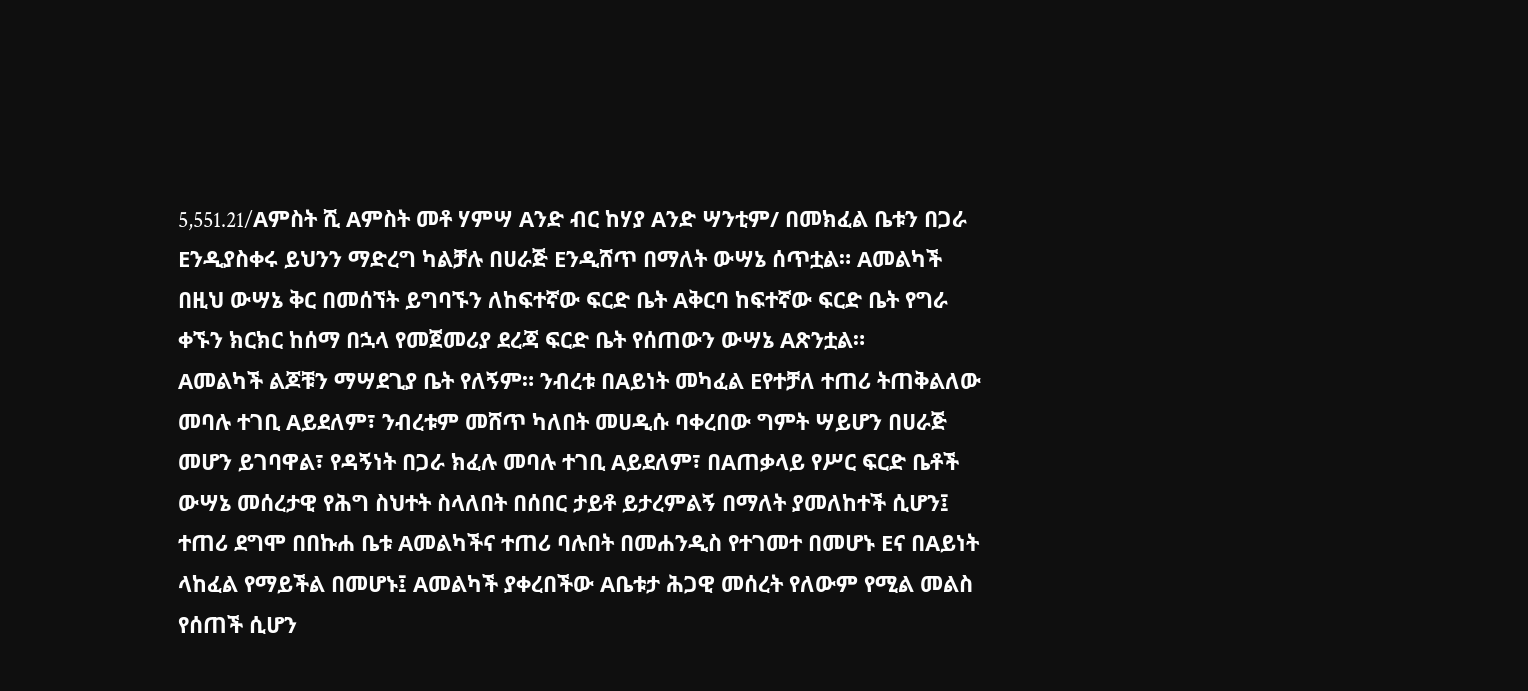5,551.21/Aምስት ሺ Aምስት መቶ ሃምሣ Aንድ ብር ከሃያ Aንድ ሣንቲም/ በመክፈል ቤቱን በጋራ Eንዲያስቀሩ ይህንን ማድረግ ካልቻሉ በሀራጅ Eንዲሸጥ በማለት ውሣኔ ሰጥቷል። Aመልካች በዚህ ውሣኔ ቅር በመሰኘት ይግባኙን ለከፍተኛው ፍርድ ቤት Aቅርባ ከፍተኛው ፍርድ ቤት የግራ ቀኙን ክርክር ከሰማ በኋላ የመጀመሪያ ደረጃ ፍርድ ቤት የሰጠውን ውሣኔ Aጽንቷል።
Aመልካች ልጆቹን ማሣደጊያ ቤት የለኝም። ንብረቱ በAይነት መካፈል Eየተቻለ ተጠሪ ትጠቅልለው መባሉ ተገቢ Aይደለም፣ ንብረቱም መሸጥ ካለበት መሀዲሱ ባቀረበው ግምት ሣይሆን በሀራጅ መሆን ይገባዋል፣ የዳኝነት በጋራ ክፈሉ መባሉ ተገቢ Aይደለም፣ በAጠቃላይ የሥር ፍርድ ቤቶች ውሣኔ መሰረታዊ የሕግ ስህተት ስላለበት በሰበር ታይቶ ይታረምልኝ በማለት ያመለከተች ሲሆን፤ ተጠሪ ደግሞ በበኩሐ ቤቱ Aመልካችና ተጠሪ ባሉበት በመሐንዲስ የተገመተ በመሆኑ Eና በAይነት ላከፈል የማይችል በመሆኑ፤ Aመልካች ያቀረበችው Aቤቱታ ሕጋዊ መሰረት የለውም የሚል መልስ የሰጠች ሲሆን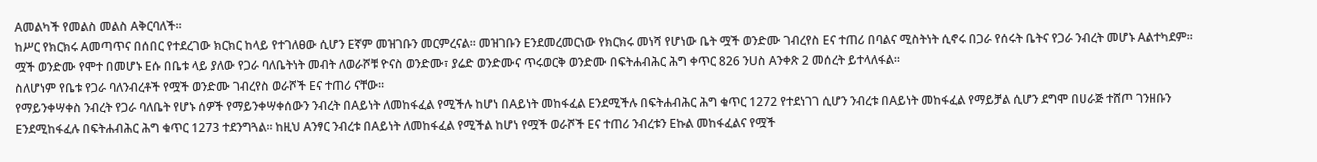Aመልካች የመልስ መልስ Aቅርባለች።
ከሥር የክርክሩ Aመጣጥና በሰበር የተደረገው ክርክር ከላይ የተገለፀው ሲሆን Eኛም መዝገቡን መርምረናል። መዝገቡን Eንደመረመርነው የክርክሩ መነሻ የሆነው ቤት ሟች ወንድሙ ገብረየስ Eና ተጠሪ በባልና ሚስትነት ሲኖሩ በጋራ የሰሩት ቤትና የጋራ ንብረት መሆኑ Aልተካደም።
ሟች ወንድሙ የሞተ በመሆኑ Eሱ በቤቱ ላይ ያለው የጋራ ባለቤትነት መብት ለወራሾቹ ዮናስ ወንድሙ፣ ያሬድ ወንድሙና ጥሩወርቅ ወንድሙ በፍትሐብሕር ሕግ ቀጥር 826 ንUስ Aንቀጽ 2 መሰረት ይተላለፋል።
ስለሆነም የቤቱ የጋራ ባለንብረቶች የሟች ወንድሙ ገብረየስ ወራሾች Eና ተጠሪ ናቸው።
የማይንቀሣቀስ ንብረት የጋራ ባለቤት የሆኑ ሰዎች የማይንቀሣቀሰውን ንብረት በAይነት ለመከፋፈል የሚችሉ ከሆነ በAይነት መከፋፈል Eንደሚችሉ በፍትሐብሕር ሕግ ቁጥር 1272 የተደነገገ ሲሆን ንብረቱ በAይነት መከፋፈል የማይቻል ሲሆን ደግሞ በሀራጅ ተሸጦ ገንዘቡን Eንደሚከፋፈሉ በፍትሐብሕር ሕግ ቁጥር 1273 ተደንግጓል። ከዚህ Aንፃር ንብረቱ በAይነት ለመከፋፈል የሚችል ከሆነ የሟች ወራሾች Eና ተጠሪ ንብረቱን Eኩል መከፋፈልና የሟች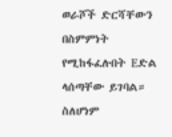ወራሾች ድርሻቸውን በስምምነት የሚከፋፈሉበት Eድል ላሰጣቸው ይገባል። ስለሆነም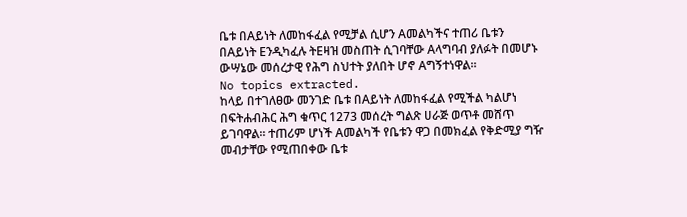ቤቱ በAይነት ለመከፋፈል የሚቻል ሲሆን Aመልካችና ተጠሪ ቤቱን በAይነት Eንዲካፈሉ ትEዛዝ መስጠት ሲገባቸው Aላግባብ ያለፉት በመሆኑ ውሣኔው መሰረታዊ የሕግ ስህተት ያለበት ሆኖ Aግኝተነዋል።
No topics extracted.
ከላይ በተገለፀው መንገድ ቤቱ በAይነት ለመከፋፈል የሚችል ካልሆነ በፍትሐብሕር ሕግ ቁጥር 1273 መሰረት ግልጽ ሀራጅ ወጥቶ መሸጥ ይገባዋል። ተጠሪም ሆነች Aመልካች የቤቱን ዋጋ በመክፈል የቅድሚያ ግዥ መብታቸው የሚጠበቀው ቤቱ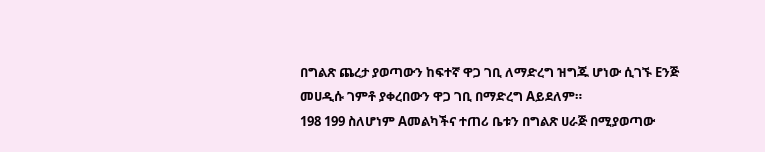በግልጽ ጨረታ ያወጣውን ከፍተኛ ዋጋ ገቢ ለማድረግ ዝግጁ ሆነው ሲገኙ Eንጅ መሀዲሱ ገምቶ ያቀረበውን ዋጋ ገቢ በማድረግ Aይደለም።
198 199 ስለሆነም Aመልካችና ተጠሪ ቤቱን በግልጽ ሀራጅ በሚያወጣው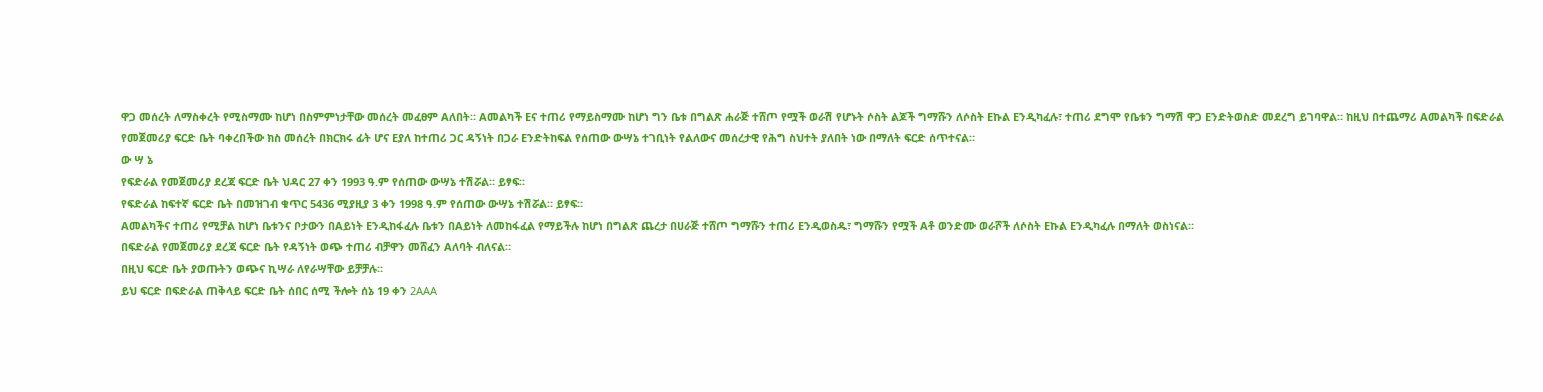ዋጋ መሰረት ለማስቀረት የሚስማሙ ከሆነ በስምምነታቸው መሰረት መፈፀም Aለበት። Aመልካች Eና ተጠሪ የማይስማሙ ከሆነ ግን ቤቱ በግልጽ ሐራጅ ተሸጦ የሟች ወራሽ የሆኑት ሶስት ልጆች ግማሹን ለሶስት Eኩል Eንዲካፈሉ፣ ተጠሪ ደግሞ የቤቱን ግማሽ ዋጋ Eንድትወስድ መደረግ ይገባዋል። ከዚህ በተጨማሪ Aመልካች በፍድራል የመጀመሪያ ፍርድ ቤት ባቀረበችው ክስ መሰረት በክርክሩ ፊት ሆና Eያለ ከተጠሪ ጋር ዳኝነት በጋራ Eንድትከፍል የሰጠው ውሣኔ ተገቢነት የልለውና መሰረታዊ የሕግ ስህተት ያለበት ነው በማለት ፍርድ ሰጥተናል።
ው ሣ ኔ
የፍድራል የመጀመሪያ ደረጃ ፍርድ ቤት ህዳር 27 ቀን 1993 ዓ.ም የሰጠው ውሣኔ ተሽሯል። ይፃፍ።
የፍድራል ከፍተኛ ፍርድ ቤት በመዝገብ ቁጥር 5436 ሚያዚያ 3 ቀን 1998 ዓ.ም የሰጠው ውሣኔ ተሽሯል። ይፃፍ።
Aመልካችና ተጠሪ የሚቻል ከሆነ ቤቱንና ቦታውን በAይነት Eንዲከፋፈሉ ቤቱን በAይነት ለመከፋፈል የማይችሉ ከሆነ በግልጽ ጨረታ በሀራጅ ተሸጦ ግማሹን ተጠሪ Eንዲወስዱ፣ ግማሹን የሟች Aቶ ወንድሙ ወራሾች ለሶስት Eኩል Eንዲካፈሉ በማለት ወስነናል።
በፍድራል የመጀመሪያ ደረጃ ፍርድ ቤት የዳኝነት ወጭ ተጠሪ ብቻዋን መሸፈን Aለባት ብለናል።
በዚህ ፍርድ ቤት ያወጡትን ወጭና ኪሣራ ለየራሣቸው ይቻቻሉ።
ይህ ፍርድ በፍድራል ጠቅላይ ፍርድ ቤት ሰበር ሰሚ ችሎት ሰኔ 19 ቀን 2AAA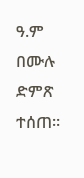ዓ.ም በሙሉ ድምጽ ተሰጠ።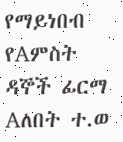የማይነበብ የAምስት ዳኞች ፊርማ Aለበት ተ.ወ